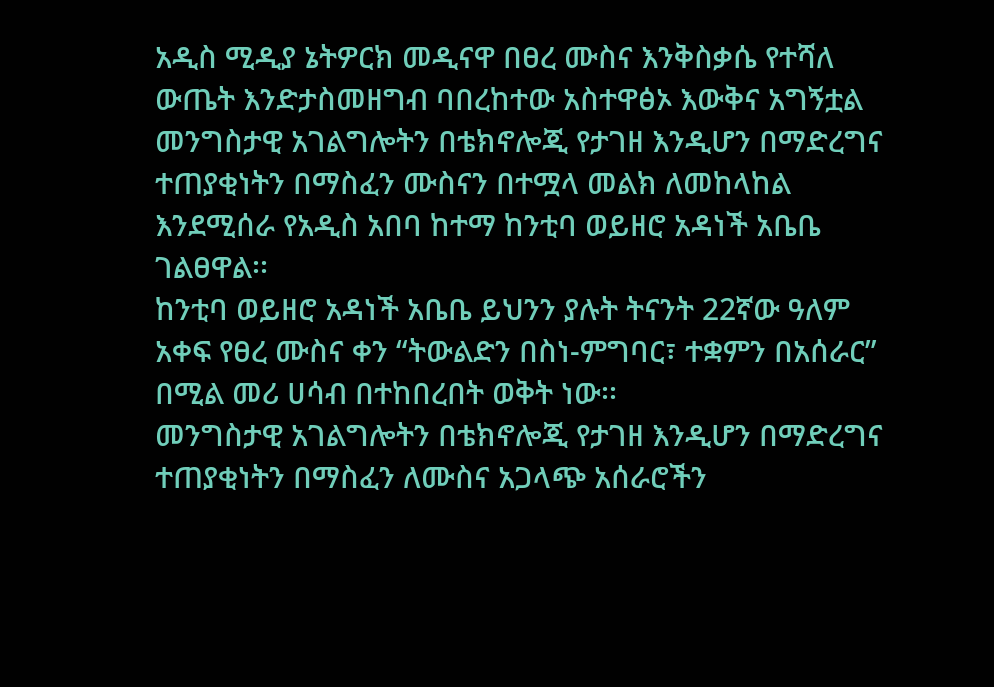አዲስ ሚዲያ ኔትዎርክ መዲናዋ በፀረ ሙስና እንቅስቃሴ የተሻለ ውጤት እንድታስመዘግብ ባበረከተው አስተዋፅኦ እውቅና አግኝቷል
መንግስታዊ አገልግሎትን በቴክኖሎጂ የታገዘ እንዲሆን በማድረግና ተጠያቂነትን በማስፈን ሙስናን በተሟላ መልክ ለመከላከል እንደሚሰራ የአዲስ አበባ ከተማ ከንቲባ ወይዘሮ አዳነች አቤቤ ገልፀዋል፡፡
ከንቲባ ወይዘሮ አዳነች አቤቤ ይህንን ያሉት ትናንት 22ኛው ዓለም አቀፍ የፀረ ሙስና ቀን “ትውልድን በስነ-ምግባር፣ ተቋምን በአሰራር” በሚል መሪ ሀሳብ በተከበረበት ወቅት ነው፡፡
መንግስታዊ አገልግሎትን በቴክኖሎጂ የታገዘ እንዲሆን በማድረግና ተጠያቂነትን በማስፈን ለሙስና አጋላጭ አሰራሮችን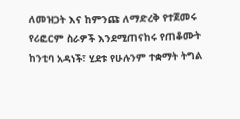ለመዝጋት እና ከምንጩ ለማድረቅ የተጀመሩ የሪፎርም ስራዎች እንደሚጠናከሩ የጠቆሙት ከንቲባ አዳነች፣ ሂደቱ የሁሉንም ተቋማት ትግል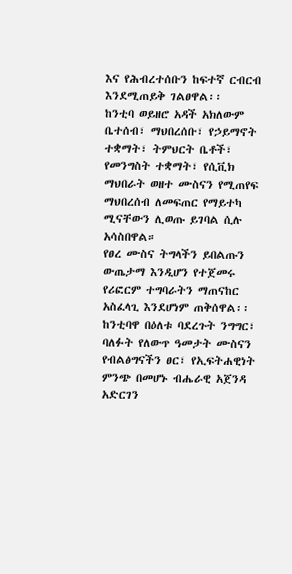እና የሕብረተሰቡን ከፍተኛ ርብርብ እንደሚጠይቅ ገልፀዋል፡፡
ከንቲባ ወይዘሮ አዳች አክለውም ቤተሰብ፣ ማህበረሰቡ፣ የኃይማኖት ተቋማት፣ ትምህርት ቤቶች፣ የመንግስት ተቋማት፣ የሲቪክ ማህበራት ወዘተ ሙስናን የሚጠየፍ ማህበረሰብ ለመፍጠር የማይተካ ሚናቸውን ሊወጡ ይገባል ሲሉ አሳስበዋል።
የፀረ ሙስና ትግላችን ይበልጡን ውጤታማ እንዲሆን የተጀመሩ የሪፎርም ተግባራትን ማጠናከር አስፈላጊ እንደሆነም ጠቅሰዋል፡፡
ከንቲባዋ በዕለቱ ባደረጉት ንግግር፣ ባለፉት የለውጥ ዓመታት ሙስናን የብልፅግናችን ፀር፣ የኢፍትሐዊነት ምንጭ በመሆኑ ብሔራዊ አጀንዳ አድርገን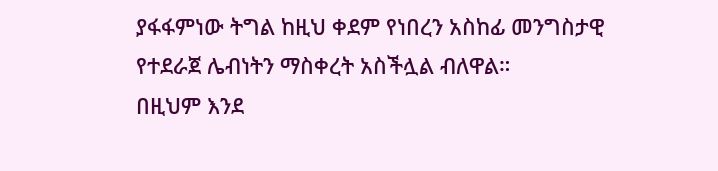ያፋፋምነው ትግል ከዚህ ቀደም የነበረን አስከፊ መንግስታዊ የተደራጀ ሌብነትን ማስቀረት አስችሏል ብለዋል።
በዚህም እንደ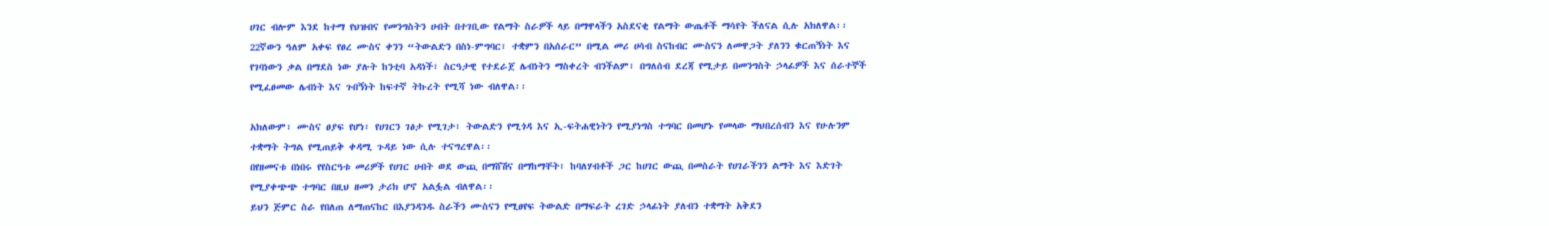ሀገር ብሎም እንደ ከተማ የህዝብና የመንግስትን ሀብት በተገቢው የልማት ስራዎች ላይ በማዋላችን አስደናቂ የልማት ውጤቶች ማሳየት ችለናል ሲሉ አክለዋል፡፡
22ኛውን ዓለም አቀፍ የፀረ ሙስና ቀንን “ትውልድን በስነ-ምግባር፣ ተቋምን በአሰራር” በሚል መሪ ሀሳብ ስናከብር ሙስናን ለመዋጋት ያለንን ቁርጠኝነት እና የገባነውን ቃል በማደስ ነው ያሉት ከንቲባ አዳነች፣ ስርዓታዊ የተደራጀ ሌብነትን ማስቀረት ብንችልም፣ በግለሰብ ደረጃ የሚታይ በመንግስት ኃላፊዎች እና ሰራተኞች የሚፈፀመው ሌብነት እና ጉበኝነት ከፍተኛ ትኩረት የሚሻ ነው ብለዋል፡፡

አክለውም፣ ሙስና ፀያፍ የሆነ፣ የሀገርን ገፅታ የሚገታ፣ ትውልድን የሚጎዳ እና ኢ-ፍትሐዊነትን የሚያነግስ ተግባር በመሆኑ የመላው ማህበረሰብን እና የሁሉንም ተቋማት ትግል የሚጠይቅ ቀዳሚ ጉዳይ ነው ሲሉ ተናግረዋል፡፡
በየዘመናቱ በነበሩ የየስርዓቱ መሪዎች የሀገር ሀብት ወደ ውጪ በማሸሽና በማከማቸት፣ ከባለሃብቶች ጋር ከሀገር ውጪ በመስራት የሀገራችንን ልማት እና እድገት የሚያቀጭጭ ተግባር በዚህ ዘመን ታሪክ ሆኖ አልፏል ብለዋል፡፡
ይህን ጅምር ስራ የበለጠ ለማጠናከር በእያንዳንዱ ስራችን ሙስናን የሚፀየፍ ትውልድ በማፍራት ረገድ ኃላፊነት ያለብን ተቋማት አቅደን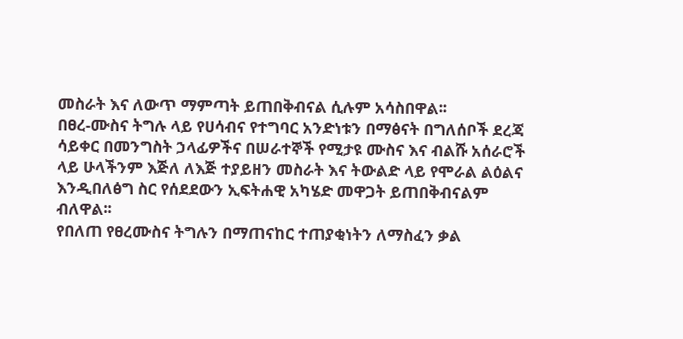መስራት እና ለውጥ ማምጣት ይጠበቅብናል ሲሉም አሳስበዋል፡፡
በፀረ-ሙስና ትግሉ ላይ የሀሳብና የተግባር አንድነቱን በማፅናት በግለሰቦች ደረጃ ሳይቀር በመንግስት ኃላፊዎችና በሠራተኞች የሚታዩ ሙስና እና ብልሹ አሰራሮች ላይ ሁላችንም እጅለ ለእጅ ተያይዘን መስራት እና ትውልድ ላይ የሞራል ልዕልና እንዲበለፅግ ስር የሰደደውን ኢፍትሐዊ አካሄድ መዋጋት ይጠበቅብናልም ብለዋል፡፡
የበለጠ የፀረሙስና ትግሉን በማጠናከር ተጠያቂነትን ለማስፈን ቃል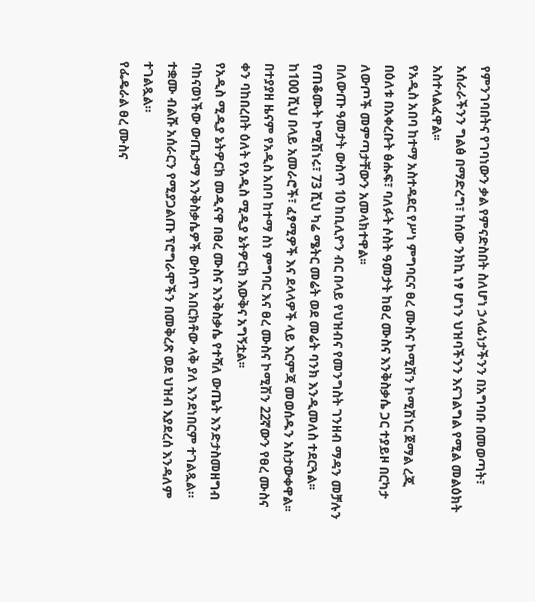የምንገባበትና የገባነውን ቃል የምናድስበት ስለሆነ ኃላፊነታችንን በአግባቡ በመወጣት፣ አሰራራችንን ግልፅ በማድረግ፣ ከሰው ንክኪ ነፃ ሆነን ህዝባችንን እናገልግል የሚል መልዕክት አስተላልፈዋል፡፡
የአዲስ አበባ ከተማ አስተዳደር የሥነ ምግባርና ፀረ ሙስና ኮሚሽን ኮሚሽነር ጀማል ረጂ በዕለቱ በአቀረቡት ፅሑፍ፣ ባለፉት ሶስት ዓመታት ከፀረ ሙስና እንቅስቃሴ ጋር ተያይዞ በርካታ ለውጦች መምጣታቸውን አመላክተዋል፡፡
በለውጡ ዓመታት ውስጥ 10 ከቢሊዮን ብር በላይ የህዝብና የመንግስት ገንዘብ ማዳን መቻሉን የጠቆሙት ኮሚሽነሩ፣ 73 ሺህ ካሬ ሜትር መሬት ወደ መሬት ባንክ እንዲመለስ ተደርጓል፡፡ ከ100 ሺህ በላይ አመራሮች፣ ፈፃሚዎች እና ደላላዎች ላይ እርምጃ መወሰዱን አስታውቀዋል፡፡
በተያያዘ ዜናም የአዲስ አበባ ከተማ ስነ ምግባር እና ፀረ ሙስና ኮሚሽን 22ኛውን የፀረ ሙስና ቀን ባከበረበት ዕለት የአዲስ ሚዲያ ኔትዎርክ እውቅና አግኝቷል፡፡
የአዲስ ሚዲያ ኔትዎርክ መዲናዋ በፀረ ሙስና እንቅስቃሴ የተሻለ ውጤት እንድታስመዘግብ ባከናወነችው ውጤታማ እንቅስቃሴዎች ውስጥ አበርክቶው ላቅ ያለ እንደነበርም ተገልጿል። ተቋሙ ብልሹ አሰራርን የሚያጋልጡ ፕሮግራሞችን በመቅረጽ ወደ ህዝብ እያደረሰ እንዳለም ተገልጿል።
የፌዴራል ፀረ ሙስና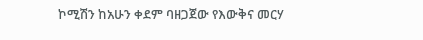ኮሚሽን ከአሁን ቀደም ባዘጋጀው የእውቅና መርሃ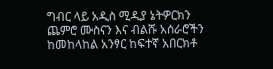ግብር ላይ አዲስ ሚዲያ ኔትዎርክን ጨምሮ ሙስናን እና ብልሹ አሰራሮችን ከመከላከል አንፃር ከፍተኛ አበርክቶ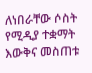ለነበራቸው ሶስት የሚዲያ ተቋማት እውቅና መስጠቱ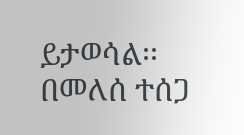ይታወሳል፡፡
በመለሰ ተሰጋ